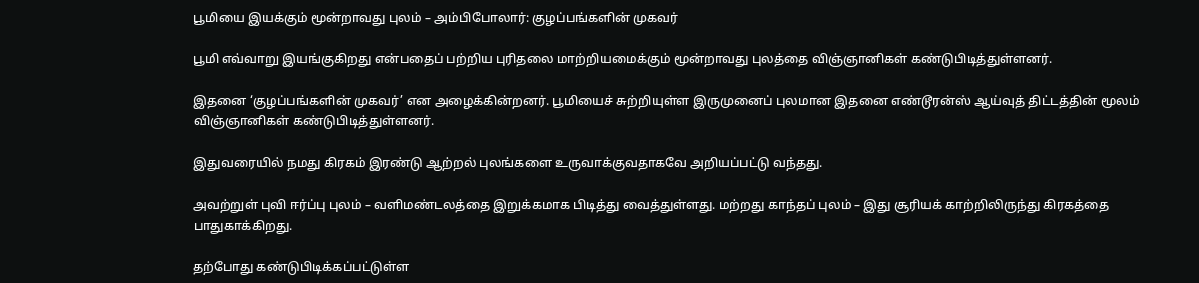பூமியை இயக்கும் மூன்றாவது புலம் – அம்பிபோலார்: குழப்பங்களின் முகவர்

பூமி எவ்வாறு இயங்குகிறது என்பதைப் பற்றிய புரிதலை மாற்றியமைக்கும் மூன்றாவது புலத்தை விஞ்ஞானிகள் கண்டுபிடித்துள்ளனர்.

இதனை ‘குழப்பங்களின் முகவர்’ என அழைக்கின்றனர். பூமியைச் சுற்றியுள்ள இருமுனைப் புலமான இதனை எண்டூரன்ஸ் ஆய்வுத் திட்டத்தின் மூலம் விஞ்ஞானிகள் கண்டுபிடித்துள்ளனர்.

இதுவரையில் நமது கிரகம் இரண்டு ஆற்றல் புலங்களை உருவாக்குவதாகவே அறியப்பட்டு வந்தது.

அவற்றுள் புவி ஈர்ப்பு புலம் – வளிமண்டலத்தை இறுக்கமாக பிடித்து வைத்துள்ளது. மற்றது காந்தப் புலம் – இது சூரியக் காற்றிலிருந்து கிரகத்தை பாதுகாக்கிறது.

தற்போது கண்டுபிடிக்கப்பட்டுள்ள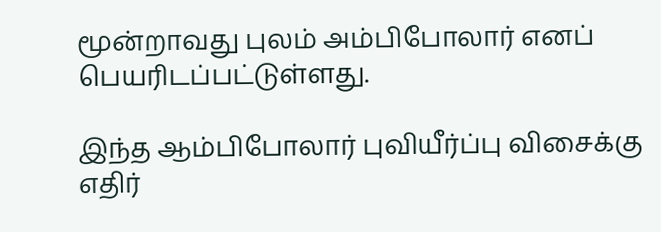மூன்றாவது புலம் அம்பிபோலார் எனப் பெயரிடப்பட்டுள்ளது.

இந்த ஆம்பிபோலார் புவியீர்ப்பு விசைக்கு எதிர்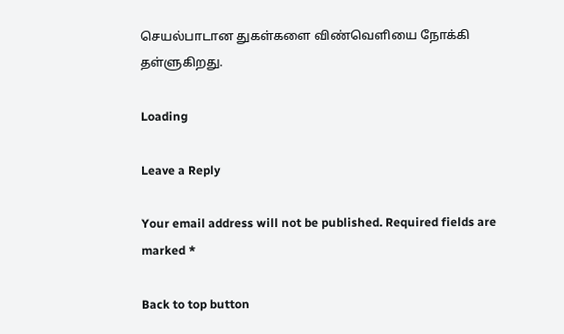செயல்பாடான துகள்களை விண்வெளியை நோக்கி தள்ளுகிறது.

Loading

Leave a Reply

Your email address will not be published. Required fields are marked *

Back to top button